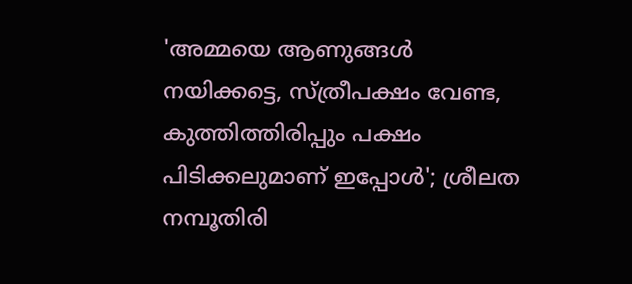'അമ്മയെ ആണുങ്ങൾ നയിക്കട്ടെ, സ്ത്രീപക്ഷം വേണ്ട, കുത്തിത്തിരിപ്പും പക്ഷം പിടിക്കലുമാണ് ഇപ്പോൾ'; ശ്രീലത നമ്പൂതിരി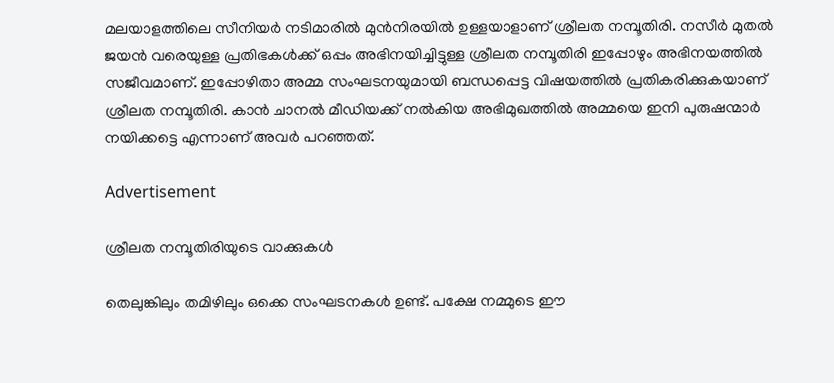മലയാളത്തിലെ സീനിയർ നടിമാരിൽ മുൻനിരയിൽ ഉള്ളയാളാണ് ശ്രീലത നമ്പൂതിരി. നസീർ മുതൽ ജയൻ വരെയുള്ള പ്രതിഭകൾക്ക് ഒപ്പം അഭിനയിച്ചിട്ടുള്ള ശ്രീലത നമ്പൂതിരി ഇപ്പോഴും അഭിനയത്തിൽ സജീവമാണ്. ഇപ്പോഴിതാ അമ്മ സംഘടനയുമായി ബന്ധപ്പെട്ട വിഷയത്തിൽ പ്രതികരിക്കുകയാണ് ശ്രീലത നമ്പൂതിരി. കാൻ ചാനൽ മീഡിയക്ക് നൽകിയ അഭിമുഖത്തിൽ അമ്മയെ ഇനി പുരുഷന്മാർ നയിക്കട്ടെ എന്നാണ് അവർ പറഞ്ഞത്.

Advertisement

ശ്രീലത നമ്പൂതിരിയുടെ വാക്കുകൾ

തെലുങ്കിലും തമിഴിലും ഒക്കെ സംഘടനകൾ ഉണ്ട്. പക്ഷേ നമ്മുടെ ഈ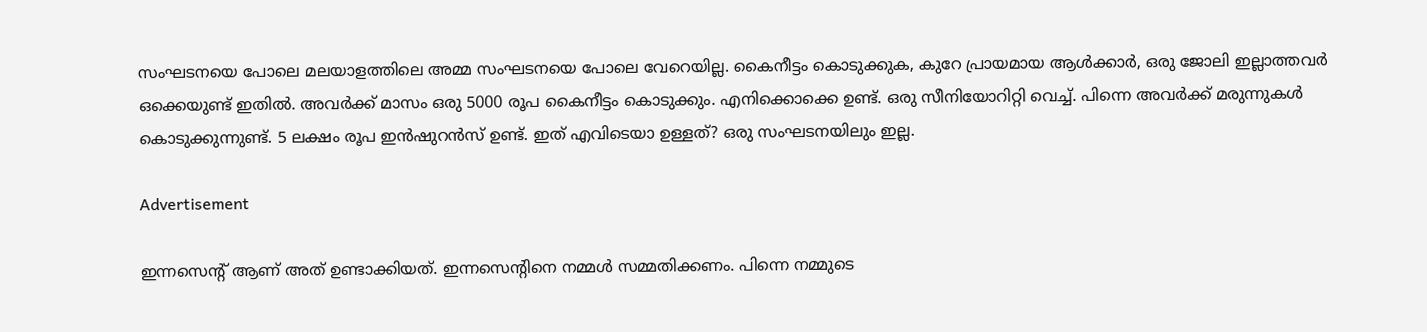സംഘടനയെ പോലെ മലയാളത്തിലെ അമ്മ സംഘടനയെ പോലെ വേറെയില്ല. കൈനീട്ടം കൊടുക്കുക, കുറേ പ്രായമായ ആൾക്കാർ, ഒരു ജോലി ഇല്ലാത്തവർ ഒക്കെയുണ്ട് ഇതിൽ. അവർക്ക് മാസം ഒരു 5000 രൂപ കൈനീട്ടം കൊടുക്കും. എനിക്കൊക്കെ ഉണ്ട്. ഒരു സീനിയോറിറ്റി വെച്ച്. പിന്നെ അവർക്ക് മരുന്നുകൾ കൊടുക്കുന്നുണ്ട്. 5 ലക്ഷം രൂപ ഇൻഷുറൻസ് ഉണ്ട്. ഇത് എവിടെയാ ഉള്ളത്? ഒരു സംഘടനയിലും ഇല്ല.

Advertisement

ഇന്നസെന്റ് ആണ് അത് ഉണ്ടാക്കിയത്. ഇന്നസെന്റിനെ നമ്മൾ സമ്മതിക്കണം. പിന്നെ നമ്മുടെ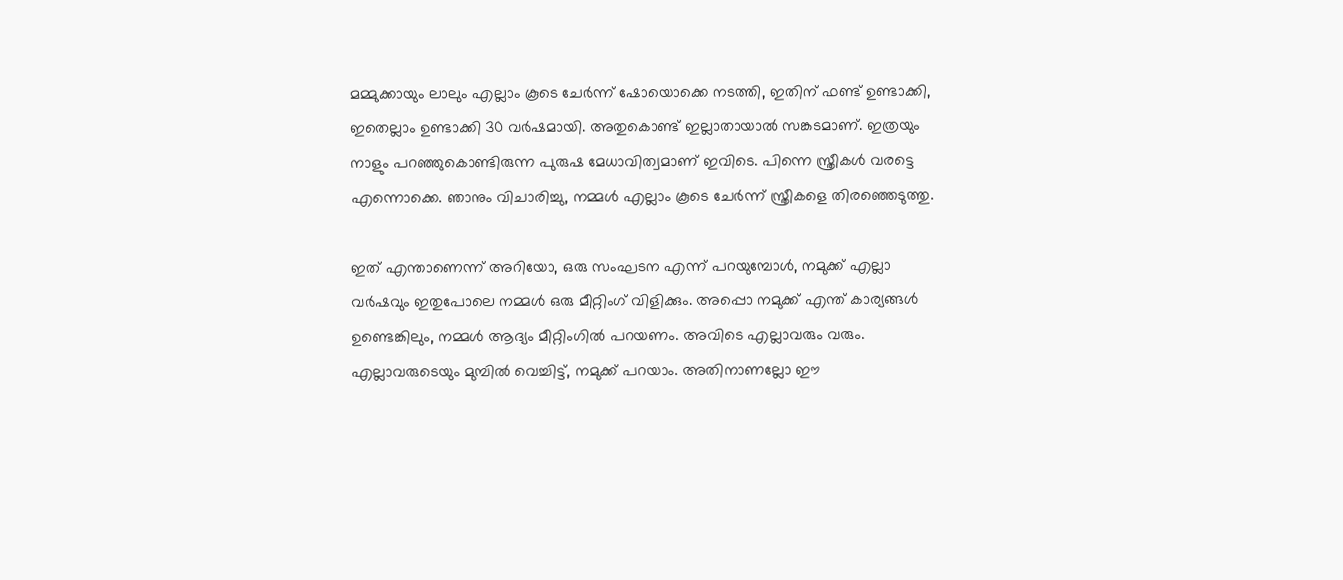മമ്മുക്കായും ലാലും എല്ലാം കൂടെ ചേർന്ന് ഷോയൊക്കെ നടത്തി, ഇതിന് ഫണ്ട് ഉണ്ടാക്കി, ഇതെല്ലാം ഉണ്ടാക്കി 30 വർഷമായി. അതുകൊണ്ട് ഇല്ലാതായാൽ സങ്കടമാണ്. ഇത്രയും നാളും പറഞ്ഞുകൊണ്ടിരുന്ന പുരുഷ മേധാവിത്വമാണ് ഇവിടെ. പിന്നെ സ്ത്രീകൾ വരട്ടെ എന്നൊക്കെ. ഞാനും വിചാരിച്ചു, നമ്മൾ എല്ലാം കൂടെ ചേർന്ന് സ്ത്രീകളെ തിരഞ്ഞെടുത്തു.

ഇത് എന്താണെന്ന് അറിയോ, ഒരു സംഘടന എന്ന് പറയുമ്പോൾ, നമുക്ക് എല്ലാ വർഷവും ഇതുപോലെ നമ്മൾ ഒരു മീറ്റിംഗ് വിളിക്കും. അപ്പൊ നമുക്ക് എന്ത് കാര്യങ്ങൾ ഉണ്ടെങ്കിലും, നമ്മൾ ആദ്യം മീറ്റിംഗിൽ പറയണം. അവിടെ എല്ലാവരും വരും. എല്ലാവരുടെയും മുമ്പിൽ വെച്ചിട്ട്, നമുക്ക് പറയാം. അതിനാണല്ലോ ഈ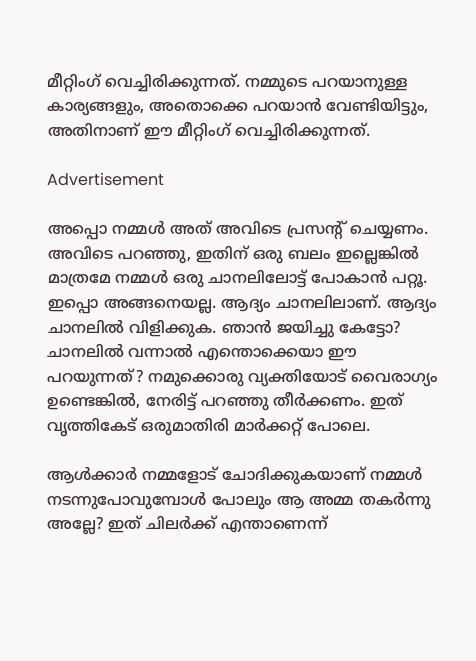മീറ്റിംഗ് വെച്ചിരിക്കുന്നത്. നമ്മുടെ പറയാനുള്ള കാര്യങ്ങളും, അതൊക്കെ പറയാൻ വേണ്ടിയിട്ടും, അതിനാണ് ഈ മീറ്റിംഗ് വെച്ചിരിക്കുന്നത്.

Advertisement

അപ്പൊ നമ്മൾ അത് അവിടെ പ്രസന്റ് ചെയ്യണം. അവിടെ പറഞ്ഞു, ഇതിന് ഒരു ബലം ഇല്ലെങ്കിൽ മാത്രമേ നമ്മൾ ഒരു ചാനലിലോട്ട് പോകാൻ പറ്റൂ. ഇപ്പൊ അങ്ങനെയല്ല. ആദ്യം ചാനലിലാണ്. ആദ്യം ചാനലിൽ വിളിക്കുക. ഞാൻ ജയിച്ചു കേട്ടോ? ചാനലിൽ വന്നാൽ എന്തൊക്കെയാ ഈ പറയുന്നത്? നമുക്കൊരു വ്യക്തിയോട് വൈരാഗ്യം ഉണ്ടെങ്കിൽ, നേരിട്ട് പറഞ്ഞു തീർക്കണം. ഇത് വൃത്തികേട് ഒരുമാതിരി മാർക്കറ്റ് പോലെ.

ആൾക്കാർ നമ്മളോട് ചോദിക്കുകയാണ് നമ്മൾ നടന്നുപോവുമ്പോൾ പോലും ആ അമ്മ തകർന്നു അല്ലേ? ഇത് ചിലർക്ക് എന്താണെന്ന്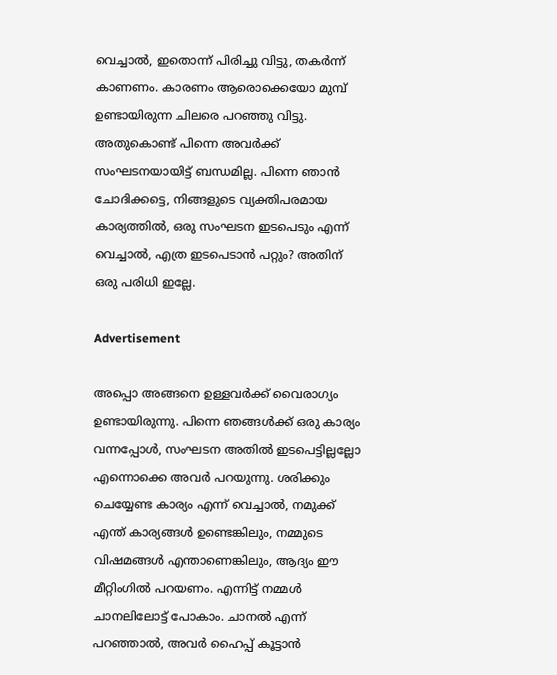വെച്ചാൽ, ഇതൊന്ന് പിരിച്ചു വിട്ടു, തകർന്ന് കാണണം. കാരണം ആരൊക്കെയോ മുമ്പ് ഉണ്ടായിരുന്ന ചിലരെ പറഞ്ഞു വിട്ടു. അതുകൊണ്ട് പിന്നെ അവർക്ക് സംഘടനയായിട്ട് ബന്ധമില്ല. പിന്നെ ഞാൻ ചോദിക്കട്ടെ, നിങ്ങളുടെ വ്യക്തിപരമായ കാര്യത്തിൽ, ഒരു സംഘടന ഇടപെടും എന്ന് വെച്ചാൽ, എത്ര ഇടപെടാൻ പറ്റും? അതിന് ഒരു പരിധി ഇല്ലേ.

Advertisement

അപ്പൊ അങ്ങനെ ഉള്ളവർക്ക് വൈരാഗ്യം ഉണ്ടായിരുന്നു. പിന്നെ ഞങ്ങൾക്ക് ഒരു കാര്യം വന്നപ്പോൾ, സംഘടന അതിൽ ഇടപെട്ടില്ലല്ലോ എന്നൊക്കെ അവർ പറയുന്നു. ശരിക്കും ചെയ്യേണ്ട കാര്യം എന്ന് വെച്ചാൽ, നമുക്ക് എന്ത് കാര്യങ്ങൾ ഉണ്ടെങ്കിലും, നമ്മുടെ വിഷമങ്ങൾ എന്താണെങ്കിലും, ആദ്യം ഈ മീറ്റിംഗിൽ പറയണം. എന്നിട്ട് നമ്മൾ ചാനലിലോട്ട് പോകാം. ചാനൽ എന്ന് പറഞ്ഞാൽ, അവർ ഹൈപ്പ് കൂട്ടാൻ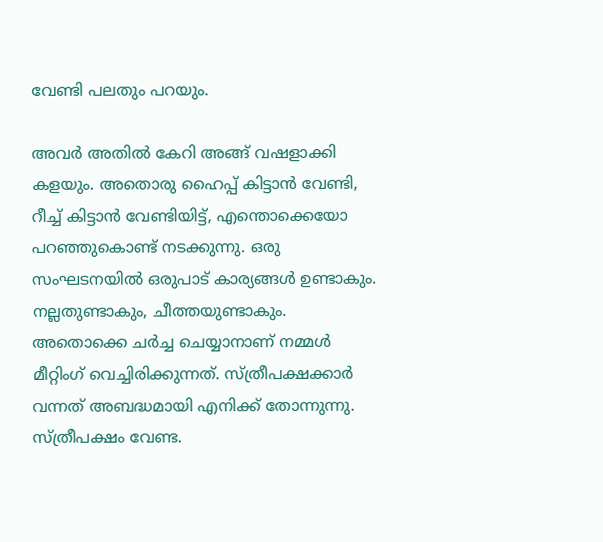വേണ്ടി പലതും പറയും.

അവർ അതിൽ കേറി അങ്ങ് വഷളാക്കി കളയും. അതൊരു ഹൈപ്പ് കിട്ടാൻ വേണ്ടി, റീച്ച് കിട്ടാൻ വേണ്ടിയിട്ട്, എന്തൊക്കെയോ പറഞ്ഞുകൊണ്ട് നടക്കുന്നു. ഒരു സംഘടനയിൽ ഒരുപാട് കാര്യങ്ങൾ ഉണ്ടാകും. നല്ലതുണ്ടാകും, ചീത്തയുണ്ടാകും. അതൊക്കെ ചർച്ച ചെയ്യാനാണ് നമ്മൾ മീറ്റിംഗ് വെച്ചിരിക്കുന്നത്. സ്ത്രീപക്ഷക്കാർ വന്നത് അബദ്ധമായി എനിക്ക് തോന്നുന്നു. സ്ത്രീപക്ഷം വേണ്ട.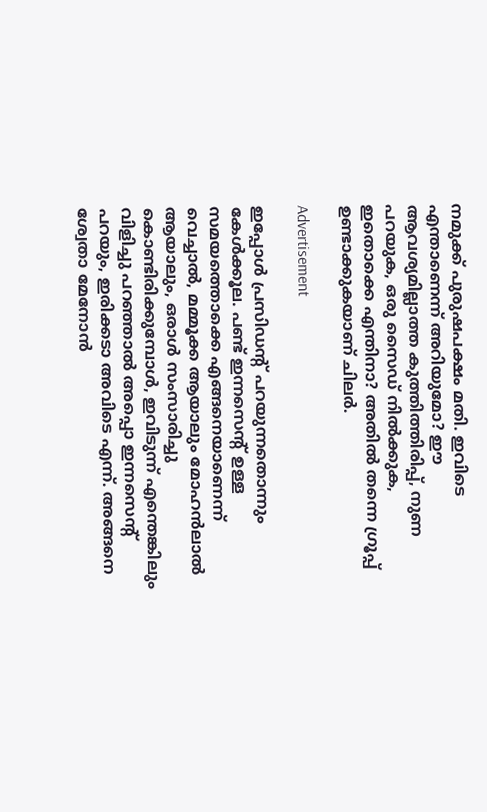നമുക്ക് പുരുഷപക്ഷം മതി. ഇവിടെ എന്താണെന്ന് അറിയുമോ? ഈ ആവശ്യമില്ലാത്ത കുത്തിത്തിരിപ്പ്, നുണ പറയുക, ഒരു സൈഡ് നിൽക്കുക, ഇതൊക്കെ എന്തിനാ? അതിൽ തന്നെ ഗ്രൂപ്പ് ഉണ്ടാക്കുകയാണ് ചിലർ.

Advertisement

ഇപ്പോൾ പ്രസിഡന്റ് പറയുന്നതൊന്നും കേൾക്കൂല. പണ്ട് ഇന്നസെന്റ് ഉള്ള സമയത്തൊക്കെ എങ്ങനെയാണെന്ന് വെച്ചാൽ, മമ്മൂക്ക ആയാലും മോഹൻലാൽ ആയാലും, ഒരാൾ സംസാരിച്ചു കൊണ്ടിരിക്കുമ്പോൾ, ഇവിടുന്ന് എന്തെങ്കിലും വിളിച്ചു പറഞ്ഞാൽ അപ്പൊ ഇന്നസെന്റ് പറയും, ഇരിക്കടാ അവിടെ എന്ന്. അങ്ങനെ ശ്വേതാ മേനോൻ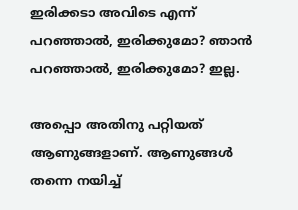ഇരിക്കടാ അവിടെ എന്ന് പറഞ്ഞാൽ, ഇരിക്കുമോ? ഞാൻ പറഞ്ഞാൽ, ഇരിക്കുമോ? ഇല്ല.

അപ്പൊ അതിനു പറ്റിയത് ആണുങ്ങളാണ്. ആണുങ്ങൾ തന്നെ നയിച്ച്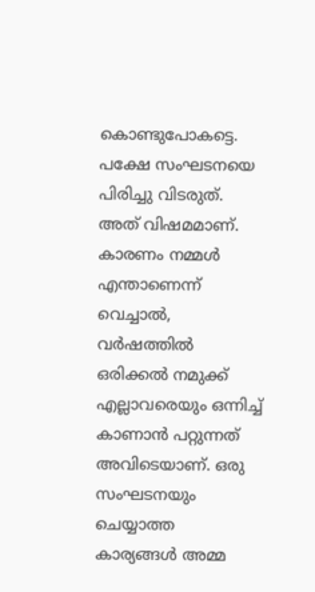കൊണ്ടുപോകട്ടെ. പക്ഷേ സംഘടനയെ പിരിച്ചു വിടരുത്. അത് വിഷമമാണ്. കാരണം നമ്മൾ എന്താണെന്ന് വെച്ചാൽ, വർഷത്തിൽ ഒരിക്കൽ നമുക്ക് എല്ലാവരെയും ഒന്നിച്ച് കാണാൻ പറ്റുന്നത് അവിടെയാണ്. ഒരു സംഘടനയും ചെയ്യാത്ത കാര്യങ്ങൾ അമ്മ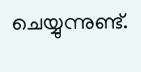ചെയ്യുന്നുണ്ട്.